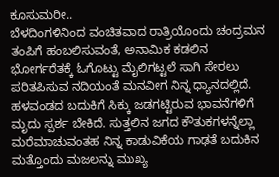ಕೂಸುಮರೀ..
ಬೆಳದಿಂಗಳಿನಿಂದ ವಂಚಿತವಾದ ರಾತ್ರಿಯೊಂದು ಚಂದ್ರಮನ ತಂಪಿಗೆ ಹಂಬಲಿಸುವಂತೆ, ಅನಾಮಿಕ ಕಡಲಿನ ಭೋರ್ಗರೆತಕ್ಕೆ ಓಗೊಟ್ಟು ಮೈಲಿಗಟ್ಟಲೆ ಸಾಗಿ ಸೇರಲು ಪರಿತಪಿಸುವ ನದಿಯಂತೆ ಮನವೀಗ ನಿನ್ನ ಧ್ಯಾನದಲ್ಲಿದೆ. ಹಳವಂಡದ ಬದುಕಿಗೆ ಸಿಕ್ಕು ಜಡಗಟ್ಟಿರುವ ಭಾವನೆಗಳಿಗೆ ಮೃದು ಸ್ಪರ್ಶ ಬೇಕಿದೆ. ಸುತ್ತಲಿನ ಜಗದ ಕೌತುಕಗಳನ್ನೆಲ್ಲಾ ಮರೆಮಾಚುವಂತಹ ನಿನ್ನ ಕಾಡುವಿಕೆಯ ಗಾಢತೆ ಬದುಕಿನ ಮತ್ತೊಂದು ಮಜಲನ್ನು ಮುಖ್ಯ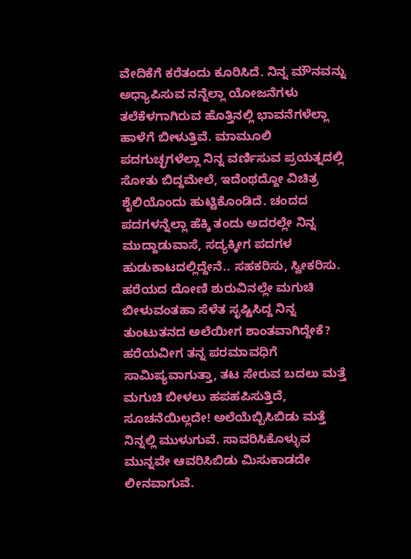ವೇದಿಕೆಗೆ ಕರೆತಂದು ಕೂರಿಸಿದೆ. ನಿನ್ನ ಮೌನವನ್ನು ಅಧ್ಯಾಪಿಸುವ ನನ್ನೆಲ್ಲಾ ಯೋಜನೆಗಳು ತಲೆಕೆಳಗಾಗಿರುವ ಹೊತ್ತಿನಲ್ಲಿ ಭಾವನೆಗಳೆಲ್ಲಾ ಹಾಳೆಗೆ ಬೀಳುತ್ತಿವೆ. ಮಾಮೂಲಿ ಪದಗುಚ್ಛಗಳೆಲ್ಲಾ ನಿನ್ನ ವರ್ಣಿಸುವ ಪ್ರಯತ್ನದಲ್ಲಿ ಸೋತು ಬಿದ್ದಮೇಲೆ, ಇದೆಂಥದ್ದೋ ವಿಚಿತ್ರ ಶೈಲಿಯೊಂದು ಹುಟ್ಟಿಕೊಂಡಿದೆ. ಚಂದದ ಪದಗಳನ್ನೆಲ್ಲಾ ಹೆಕ್ಕಿ ತಂದು ಅದರಲ್ಲೇ ನಿನ್ನ ಮುದ್ದಾಡುವಾಸೆ, ಸದ್ಯಕ್ಕೀಗ ಪದಗಳ ಹುಡುಕಾಟದಲ್ಲಿದ್ದೇನೆ.. ಸಹಕರಿಸು, ಸ್ವೀಕರಿಸು.
ಹರೆಯದ ದೋಣಿ ಶುರುವಿನಲ್ಲೇ ಮಗುಚಿ ಬೀಳುವಂತಹಾ ಸೆಳೆತ ಸೃಷ್ಟಿಸಿದ್ದ ನಿನ್ನ ತುಂಟುತನದ ಅಲೆಯೀಗ ಶಾಂತವಾಗಿದ್ದೇಕೆ? ಹರೆಯವೀಗ ತನ್ನ ಪರಮಾವಧಿಗೆ ಸಾಮಿಪ್ಯವಾಗುತ್ತಾ, ತಟ ಸೇರುವ ಬದಲು ಮತ್ತೆ ಮಗುಚಿ ಬೀಳಲು ಹಪಹಪಿಸುತ್ತಿದೆ, ಸೂಚನೆಯಿಲ್ಲದೇ! ಅಲೆಯೆಬ್ಬಿಸಿಬಿಡು ಮತ್ತೆ ನಿನ್ನಲ್ಲಿ ಮುಳುಗುವೆ. ಸಾವರಿಸಿಕೊಳ್ಳುವ ಮುನ್ನವೇ ಆವರಿಸಿಬಿಡು ಮಿಸುಕಾಡದೇ ಲೀನವಾಗುವೆ.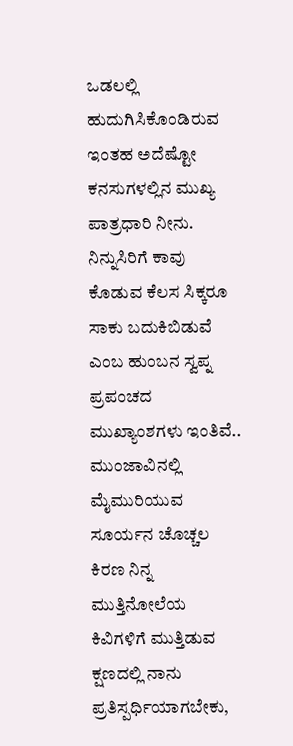ಒಡಲಲ್ಲಿ ಹುದುಗಿಸಿಕೊಂಡಿರುವ ಇಂತಹ ಅದೆಷ್ಟೋ ಕನಸುಗಳಲ್ಲಿನ ಮುಖ್ಯ ಪಾತ್ರಧಾರಿ ನೀನು. ನಿನ್ನುಸಿರಿಗೆ ಕಾವು ಕೊಡುವ ಕೆಲಸ ಸಿಕ್ಕರೂ ಸಾಕು ಬದುಕಿಬಿಡುವೆ ಎಂಬ ಹುಂಬನ ಸ್ವಪ್ನ ಪ್ರಪಂಚದ ಮುಖ್ಯಾಂಶಗಳು ಇಂತಿವೆ.. ಮುಂಜಾವಿನಲ್ಲಿ ಮೈಮುರಿಯುವ ಸೂರ್ಯನ ಚೊಚ್ಚಲ ಕಿರಣ ನಿನ್ನ ಮುತ್ತಿನೋಲೆಯ ಕಿವಿಗಳಿಗೆ ಮುತ್ತಿಡುವ ಕ್ಷಣದಲ್ಲಿ ನಾನು ಪ್ರತಿಸ್ಪರ್ಧಿಯಾಗಬೇಕು,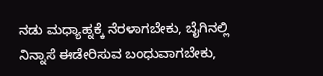ನಡು ಮಧ್ಯಾಹ್ನಕ್ಕೆ ನೆರಳಾಗಬೇಕು, ಬೈಗಿನಲ್ಲಿ ನಿನ್ನಾಸೆ ಈಡೇರಿಸುವ ಬಂಧುವಾಗಬೇಕು,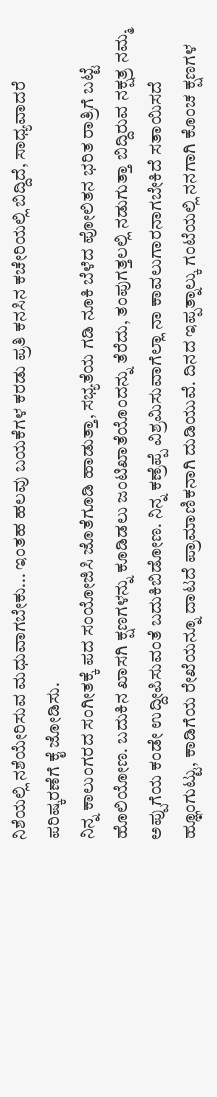ನಿಶೆಯಲ್ಲಿ ನಶೆಯೇರಿಸುವ ಮಧುವಾಗಬೇಕು... ಇಂತಹ ಹಲವು ಬಯಕೆಗಳ ಕರಡು ಪ್ರತಿ ಕನಸಿನ ಕಚೇರಿಯಲ್ಲಿ ಬಿದ್ದಿದೆ, ಸಾಧ್ಯವಾದರೆ ಪರಿಷ್ಕರಣೆಗೆ ಕೈ ಜೋಡಿಸು.
ನಿನ್ನ ಕಾಲುಂಗರದ ಸಂಗೀತಕ್ಕೆ ಪದ ಸಂಯೋಜಿಸಿ ಜೊತೆಗೂಡಿ ಹಾಡುತ್ತಾ, ಸಭ್ಯತೆಯ ಗಡಿ ನೂಕಿ ಬೆಳೆದ ಪೋಲಿತನ ಭರಿತ ರಾತ್ರಿಗೆ ಬಟ್ಟೆ ಹೊಲಿಯೋಣ. ಬದುಕಿನ ಖಾಸಗಿ ಕ್ಷಣಗಳನ್ನು ಕೂಡಿಡಲು ಜಂಟಿಖಾತೆಯೊಂದನ್ನು ತೆರೆದು, ತಂಪುಗತ್ತಲಲ್ಲಿ ನಡುಗುತ್ತಾ ಬಿದ್ದಿರುವ ನಕ್ಷತ್ರ ನಮ್ಮ ಅಪ್ಪುಗೆಯ ಕಂಡೇ ಉದ್ದೀಪಿಸುವಂತೆ ಬದುಕಿಬಿಡೋಣ. ನಿನ್ನ ಕಣ್ರೆಪ್ಪೆ ವಿಶ್ರಮಿಸುವಾಗೆಲ್ಲಾ ನಾ ಕಾವಲುಗಾರನಾಗಬೇಕಿದೆ ಸತಾಯಿಸದೆ ಹ್ಞೂಂಗುಟ್ಟು, ಕಾಡಿಗೆಯ ರೇಖೆಯನ್ನೂ ದಾಟದೆ ಪ್ರಾಮಾಣಿಕನಾಗಿ ದುಡಿಯುವೆ. ದಿನದ ಇಪ್ಪತ್ನಾಲ್ಕು ಗಂಟೆಯಲ್ಲಿ ನನಗಾಗಿ ಕೊಂಚ ಕ್ಷಣಗಳ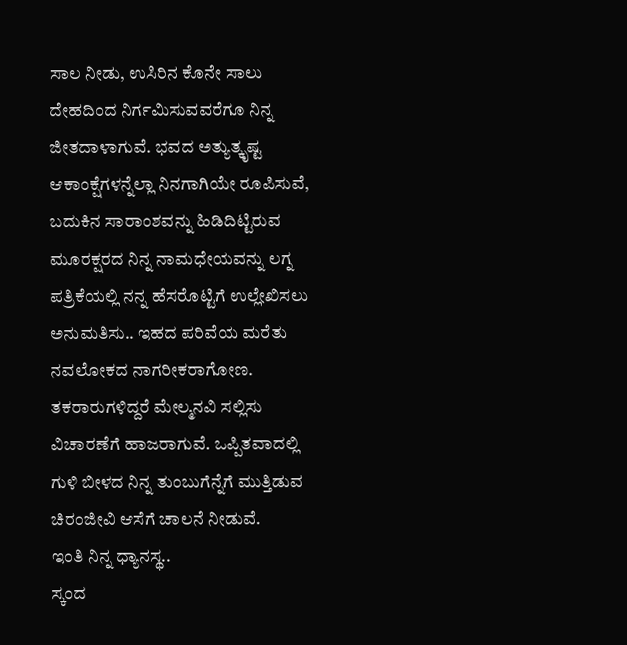ಸಾಲ ನೀಡು, ಉಸಿರಿನ ಕೊನೇ ಸಾಲು ದೇಹದಿಂದ ನಿರ್ಗಮಿಸುವವರೆಗೂ ನಿನ್ನ ಜೀತದಾಳಾಗುವೆ. ಭವದ ಅತ್ಯುತ್ಕೃಷ್ಟ ಆಕಾಂಕ್ಷೆಗಳನ್ನೆಲ್ಲಾ ನಿನಗಾಗಿಯೇ ರೂಪಿಸುವೆ, ಬದುಕಿನ ಸಾರಾಂಶವನ್ನು ಹಿಡಿದಿಟ್ಟಿರುವ ಮೂರಕ್ಷರದ ನಿನ್ನ ನಾಮಧೇಯವನ್ನು ಲಗ್ನ ಪತ್ರಿಕೆಯಲ್ಲಿ ನನ್ನ ಹೆಸರೊಟ್ಟಿಗೆ ಉಲ್ಲೇಖಿಸಲು ಅನುಮತಿಸು.. ಇಹದ ಪರಿವೆಯ ಮರೆತು ನವಲೋಕದ ನಾಗರೀಕರಾಗೋಣ.
ತಕರಾರುಗಳಿದ್ದರೆ ಮೇಲ್ಮನವಿ ಸಲ್ಲಿಸು ವಿಚಾರಣೆಗೆ ಹಾಜರಾಗುವೆ. ಒಪ್ಪಿತವಾದಲ್ಲಿ ಗುಳಿ ಬೀಳದ ನಿನ್ನ ತುಂಬುಗೆನ್ನೆಗೆ ಮುತ್ತಿಡುವ ಚಿರಂಜೀವಿ ಆಸೆಗೆ ಚಾಲನೆ ನೀಡುವೆ.
ಇಂತಿ ನಿನ್ನ ಧ್ಯಾನಸ್ಥ..
ಸ್ಕಂದ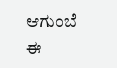ಆಗುಂಬೆ
ಈ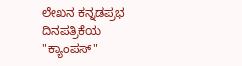ಲೇಖನ ಕನ್ನಡಪ್ರಭ ದಿನಪತ್ರಿಕೆಯ "ಕ್ಯಾಂಪಸ್"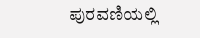ಪುರವಣಿಯಲ್ಲಿ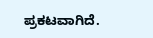ಪ್ರಕಟವಾಗಿದೆ.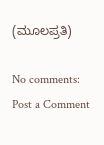(ಮೂಲಪ್ರತಿ)

No comments:
Post a Comment